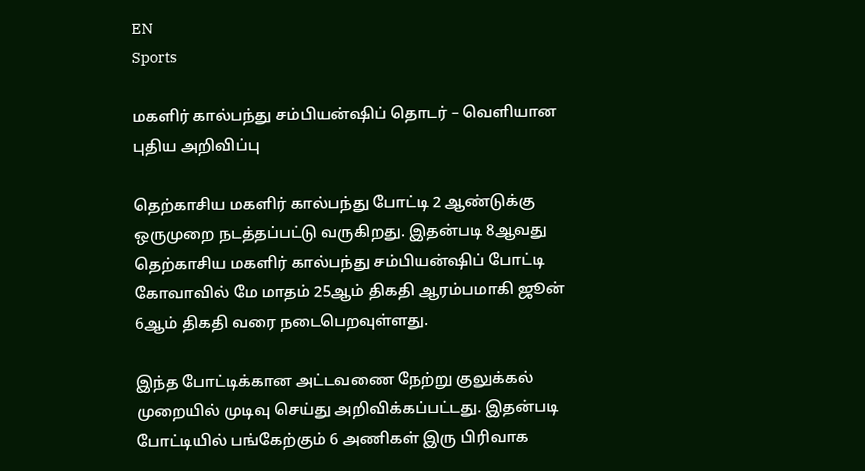EN
Sports

மகளிர் கால்பந்து சம்பியன்ஷிப் தொடர் – வெளியான புதிய அறிவிப்பு

தெற்காசிய மகளிர் கால்பந்து போட்டி 2 ஆண்டுக்கு ஒருமுறை நடத்தப்பட்டு வருகிறது. இதன்படி 8ஆவது தெற்காசிய மகளிர் கால்பந்து சம்பியன்ஷிப் போட்டி கோவாவில் மே மாதம் 25ஆம் திகதி ஆரம்பமாகி ஜூன் 6ஆம் திகதி வரை நடைபெறவுள்ளது.

இந்த போட்டிக்கான அட்டவணை நேற்று குலுக்கல் முறையில் முடிவு செய்து அறிவிக்கப்பட்டது. இதன்படி போட்டியில் பங்கேற்கும் 6 அணிகள் இரு பிரிவாக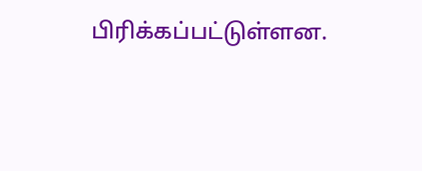பிரிக்கப்பட்டுள்ளன.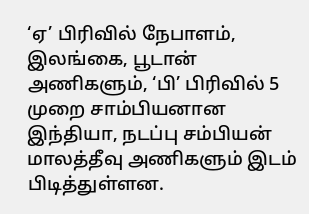‘ஏ’ பிரிவில் நேபாளம், இலங்கை, பூடான் அணிகளும், ‘பி’ பிரிவில் 5 முறை சாம்பியனான இந்தியா, நடப்பு சம்பியன் மாலத்தீவு அணிகளும் இடம் பிடித்துள்ளன.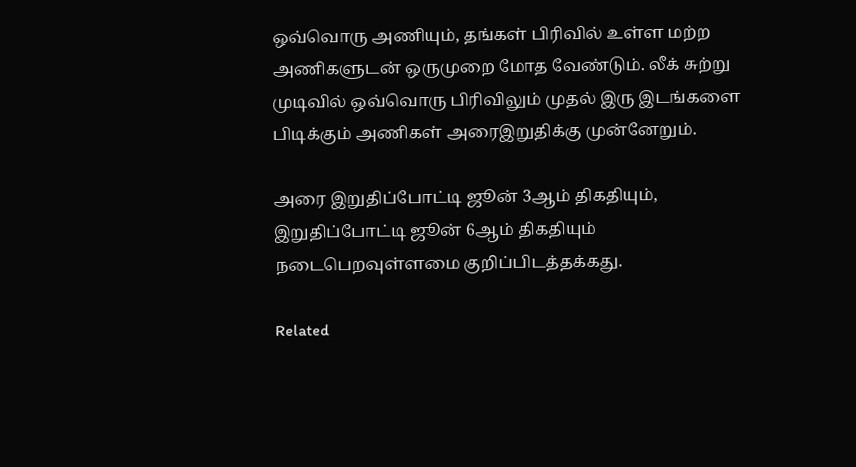ஒவ்வொரு அணியும், தங்கள் பிரிவில் உள்ள மற்ற அணிகளுடன் ஒருமுறை மோத வேண்டும். லீக் சுற்று முடிவில் ஒவ்வொரு பிரிவிலும் முதல் இரு இடங்களை பிடிக்கும் அணிகள் அரைஇறுதிக்கு முன்னேறும்.

அரை இறுதிப்போட்டி ஜூன் 3ஆம் திகதியும், இறுதிப்போட்டி ஜூன் 6ஆம் திகதியும் நடைபெறவுள்ளமை குறிப்பிடத்தக்கது.

Related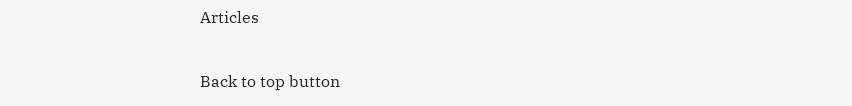Articles

Back to top button